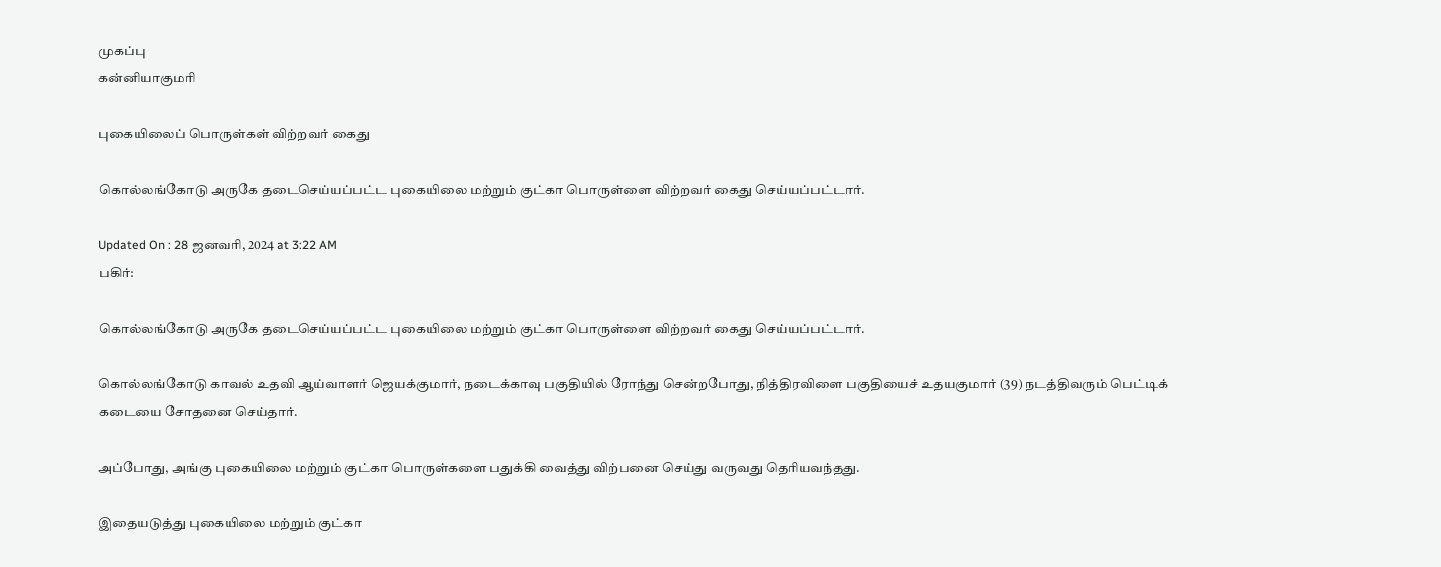முகப்பு
கன்னியாகுமரி

புகையிலைப் பொருள்கள் விற்றவர் கைது

கொல்லங்கோடு அருகே தடைசெய்யப்பட்ட புகையிலை மற்றும் குட்கா பொருள்ளை விற்றவர் கைது செய்யப்பட்டார்.

Updated On : 28 ஜனவரி, 2024 at 3:22 AM
பகிர்:

கொல்லங்கோடு அருகே தடைசெய்யப்பட்ட புகையிலை மற்றும் குட்கா பொருள்ளை விற்றவர் கைது செய்யப்பட்டார்.

கொல்லங்கோடு காவல் உதவி ஆய்வாளர் ஜெயக்குமார், நடைக்காவு பகுதியில் ரோந்து சென்றபோது, நித்திரவிளை பகுதியைச் உதயகுமார் (39) நடத்திவரும் பெட்டிக் கடையை சோதனை செய்தார்.

அப்போது, அங்கு புகையிலை மற்றும் குட்கா பொருள்களை பதுக்கி வைத்து விற்பனை செய்து வருவது தெரியவந்தது.

இதையடுத்து புகையிலை மற்றும் குட்கா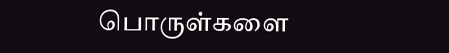பொருள்களை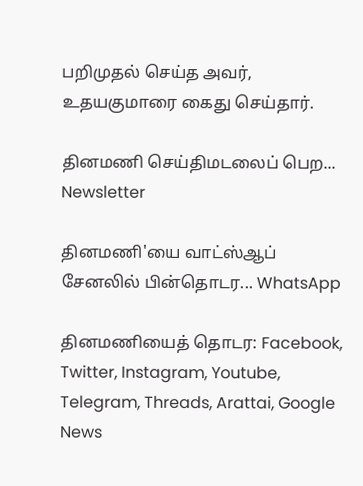பறிமுதல் செய்த அவர், உதயகுமாரை கைது செய்தார்.

தினமணி செய்திமடலைப் பெற... Newsletter

தினமணி'யை வாட்ஸ்ஆப் சேனலில் பின்தொடர... WhatsApp

தினமணியைத் தொடர: Facebook, Twitter, Instagram, Youtube, Telegram, Threads, Arattai, Google News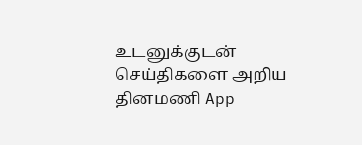உடனுக்குடன் செய்திகளை அறிய தினமணி App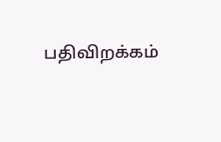பதிவிறக்கம்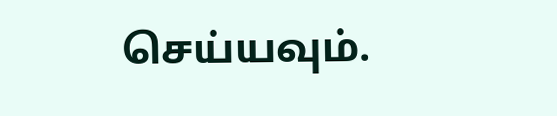செய்யவும்.